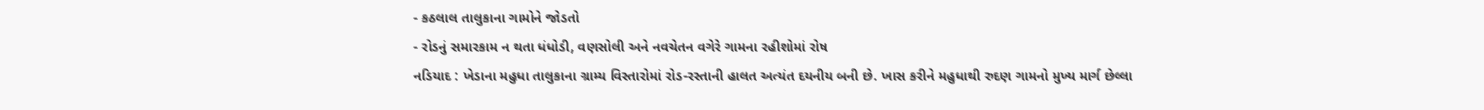- કઠલાલ તાલુકાના ગામોને જોડતો
- રોડનું સમારકામ ન થતા ધંધોડી, વણસોલી અને નવચેતન વગેરે ગામના રહીશોમાં રોષ
નડિયાદ : ખેડાના મહુધા તાલુકાના ગ્રામ્ય વિસ્તારોમાં રોડ-રસ્તાની હાલત અત્યંત દયનીય બની છે. ખાસ કરીને મહુધાથી રુદણ ગામનો મુખ્ય માર્ગ છેલ્લા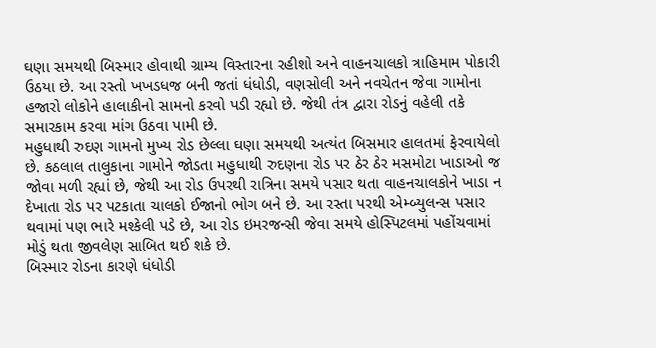ઘણા સમયથી બિસ્માર હોવાથી ગ્રામ્ય વિસ્તારના રહીશો અને વાહનચાલકો ત્રાહિમામ પોકારી ઉઠયા છે. આ રસ્તો ખખડધજ બની જતાં ધંધોડી, વણસોલી અને નવચેતન જેવા ગામોના હજારો લોકોને હાલાકીનો સામનો કરવો પડી રહ્યો છે. જેથી તંત્ર દ્વારા રોડનું વહેલી તકે સમારકામ કરવા માંગ ઉઠવા પામી છે.
મહુધાથી રુદણ ગામનો મુખ્ય રોડ છેલ્લા ઘણા સમયથી અત્યંત બિસમાર હાલતમાં ફેરવાયેલો છે. કઠલાલ તાલુકાના ગામોને જોડતા મહુધાથી રુદણના રોડ પર ઠેર ઠેર મસમોટા ખાડાઓ જ જોવા મળી રહ્યાં છે, જેથી આ રોડ ઉપરથી રાત્રિના સમયે પસાર થતા વાહનચાલકોને ખાડા ન દેખાતા રોડ પર પટકાતા ચાલકો ઈજાનો ભોગ બને છે. આ રસ્તા પરથી એમ્બ્યુલન્સ પસાર થવામાં પણ ભારે મશ્કેલી પડે છે, આ રોડ ઇમરજન્સી જેવા સમયે હોસ્પિટલમાં પહોંચવામાં મોડું થતા જીવલેણ સાબિત થઈ શકે છે.
બિસ્માર રોડના કારણે ધંધોડી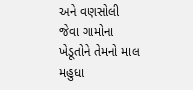અને વણસોલી જેવા ગામોના ખેડૂતોને તેમનો માલ મહુધા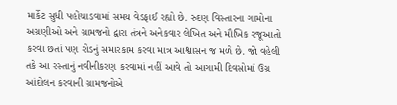માર્કેટ સુધી પહોંચાડવામાં સમય વેડફાઈ રહ્યો છે. રુદણ વિસ્તારના ગામોના અગ્રણીઓ અને ગ્રામજનો દ્વારા તંત્રને અનેકવાર લેખિત અને મૌખિક રજૂઆતો કરવા છતાં પણ રોડનું સમારકામ કરવા માત્ર આશ્વાસન જ મળે છે. જો વહેલી તકે આ રસ્તાનું નવીનીકરણ કરવામાં નહીં આવે તો આગામી દિવસોમાં ઉગ્ર આંદોલન કરવાની ગ્રામજનોએ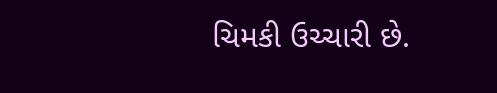ચિમકી ઉચ્ચારી છે.